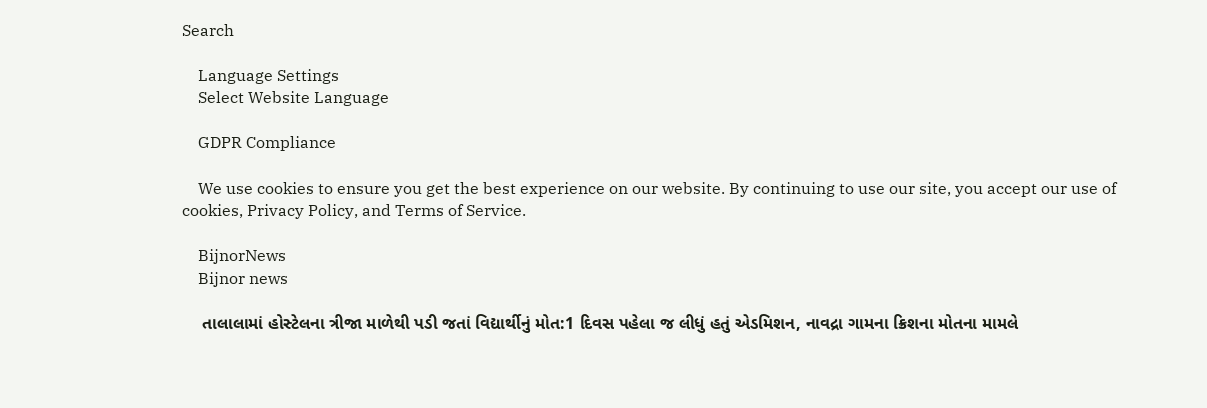Search

    Language Settings
    Select Website Language

    GDPR Compliance

    We use cookies to ensure you get the best experience on our website. By continuing to use our site, you accept our use of cookies, Privacy Policy, and Terms of Service.

    BijnorNews
    Bijnor news

    તાલાલામાં હોસ્ટેલના ત્રીજા માળેથી પડી જતાં વિદ્યાર્થીનું મોત:1 દિવસ પહેલા જ લીધું હતું એડમિશન, નાવદ્રા ગામના ક્રિશના મોતના મામલે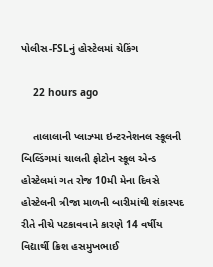પોલીસ-FSLનું હોસ્ટેલમાં ચેકિંગ

    22 hours ago

    તાલાલાની પ્લાઝ્મા ઇન્ટરનેશનલ સ્કૂલની બિલ્ડિંગમાં ચાલતી ફોટોન સ્કૂલ એન્ડ હોસ્ટેલમાં ગત રોજ 10મી મેના દિવસે હોસ્ટેલની ત્રીજા માળની બારીમાંથી શંકાસ્પદ રીતે નીચે પટકાવવાને કારણે 14 વર્ષીય વિદ્યાર્થી ક્રિશ હસમુખભાઈ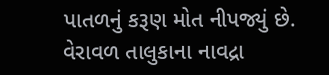પાતળનું કરૂણ મોત નીપજ્યું છે. વેરાવળ તાલુકાના નાવદ્રા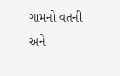ગામનો વતની અને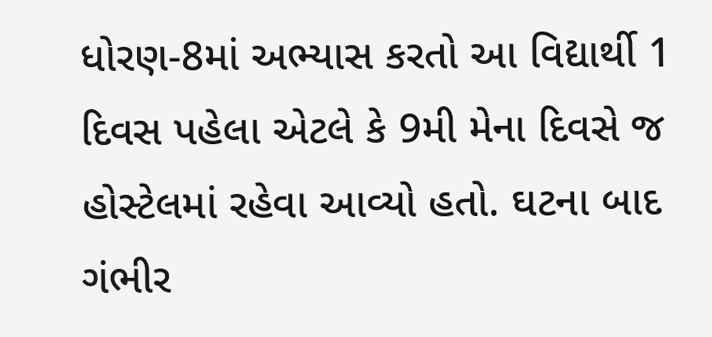ધોરણ-8માં અભ્યાસ કરતો આ વિદ્યાર્થી 1 દિવસ પહેલા એટલે કે 9મી મેના દિવસે જ હોસ્ટેલમાં રહેવા આવ્યો હતો. ઘટના બાદ ગંભીર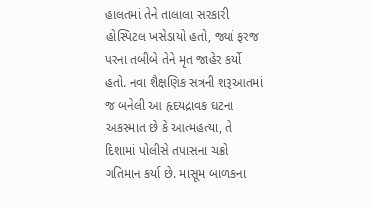હાલતમાં તેને તાલાલા સરકારી હોસ્પિટલ ખસેડાયો હતો, જ્યાં ફરજ પરના તબીબે તેને મૃત જાહેર કર્યો હતો. નવા શૈક્ષણિક સત્રની શરૂઆતમાં જ બનેલી આ હૃદયદ્રાવક ઘટના અકસ્માત છે કે આત્મહત્યા, તે દિશામાં પોલીસે તપાસના ચક્રો ગતિમાન કર્યા છે. માસૂમ બાળકના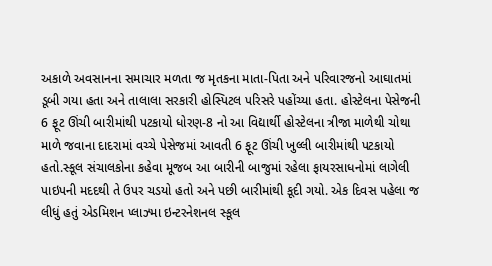અકાળે અવસાનના સમાચાર મળતા જ મૃતકના માતા-પિતા અને પરિવારજનો આઘાતમાં ડૂબી ગયા હતા અને તાલાલા સરકારી હોસ્પિટલ પરિસરે પહોંચ્યા હતા. હોસ્ટેલના પેસેજની 6 ફૂટ ઊંચી બારીમાંથી પટકાયો ધોરણ-8 નો આ વિદ્યાર્થી હોસ્ટેલના ત્રીજા માળેથી ચોથા માળે જવાના દાદરામાં વચ્ચે પેસેજમાં આવતી 6 ફૂટ ઊંચી ખુલ્લી બારીમાંથી પટકાયો હતો.સ્કૂલ સંચાલકોના કહેવા મૂજબ આ બારીની બાજુમાં રહેલા ફાયરસાધનોમાં લાગેલી પાઇપની મદદથી તે ઉપર ચડયો હતો અને પછી બારીમાંથી કૂદી ગયો. એક દિવસ પહેલા જ લીધું હતું એડમિશન પ્લાઝ્મા ઇન્ટરનેશનલ સ્કૂલ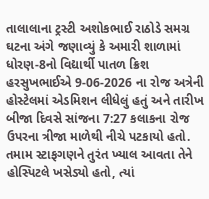તાલાલાના ટ્રસ્ટી અશોકભાઈ રાઠોડે સમગ્ર ઘટના અંગે જણાવ્યું કે અમારી શાળામાં ધોરણ-8નો વિદ્યાર્થી પાતળ ક્રિશ હરસુખભાઈએ 9-06-2026 ના રોજ અત્રેની હોસ્ટેલમાં એડમિશન લીધેલું હતું અને તારીખ બીજા દિવસે સાંજના 7:27 કલાકના રોજ ઉપરના ત્રીજા માળેથી નીચે પટકાયો હતો. તમામ સ્ટાફગણને તુરંત ખ્યાલ આવતા તેને હોસ્પિટલે ખસેડ્યો હતો, ત્યાં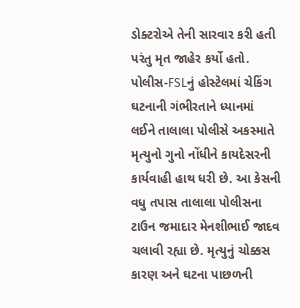ડોક્ટરોએ તેની સારવાર કરી હતી પરંતુ મૃત જાહેર કર્યો હતો. પોલીસ-FSLનું હોસ્ટેલમાં ચેકિંગ ઘટનાની ગંભીરતાને ધ્યાનમાં લઈને તાલાલા પોલીસે અકસ્માતે મૃત્યુનો ગુનો નોંધીને કાયદેસરની કાર્યવાહી હાથ ધરી છે. આ કેસની વધુ તપાસ તાલાલા પોલીસના ટાઉન જમાદાર મેનશીભાઈ જાદવ ચલાવી રહ્યા છે. મૃત્યુનું ચોક્કસ કારણ અને ઘટના પાછળની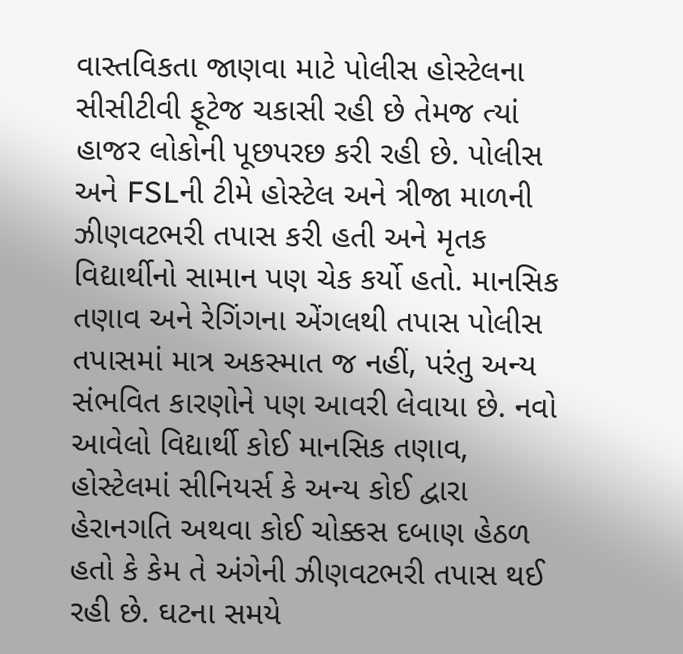વાસ્તવિકતા જાણવા માટે પોલીસ હોસ્ટેલના સીસીટીવી ફૂટેજ ચકાસી રહી છે તેમજ ત્યાં હાજર લોકોની પૂછપરછ કરી રહી છે. પોલીસ અને FSLની ટીમે હોસ્ટેલ અને ત્રીજા માળની ઝીણવટભરી તપાસ કરી હતી અને મૃતક વિદ્યાર્થીનો સામાન પણ ચેક કર્યો હતો. માનસિક તણાવ અને રેગિંગના એંગલથી તપાસ પોલીસ તપાસમાં માત્ર અકસ્માત જ નહીં, પરંતુ અન્ય સંભવિત કારણોને પણ આવરી લેવાયા છે. નવો આવેલો વિદ્યાર્થી કોઈ માનસિક તણાવ, હોસ્ટેલમાં સીનિયર્સ કે અન્ય કોઈ દ્વારા હેરાનગતિ અથવા કોઈ ચોક્કસ દબાણ હેઠળ હતો કે કેમ તે અંગેની ઝીણવટભરી તપાસ થઈ રહી છે. ઘટના સમયે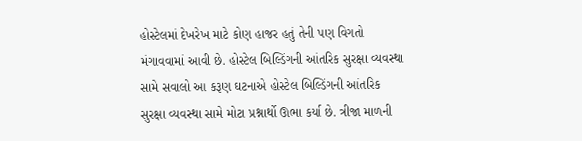હોસ્ટેલમાં દેખરેખ માટે કોણ હાજર હતું તેની પણ વિગતો મંગાવવામાં આવી છે. હોસ્ટેલ બિલ્ડિંગની આંતરિક સુરક્ષા વ્યવસ્થા સામે સવાલો આ કરૂણ ઘટનાએ હોસ્ટેલ બિલ્ડિંગની આંતરિક સુરક્ષા વ્યવસ્થા સામે મોટા પ્રશ્નાર્થો ઊભા કર્યા છે. ત્રીજા માળની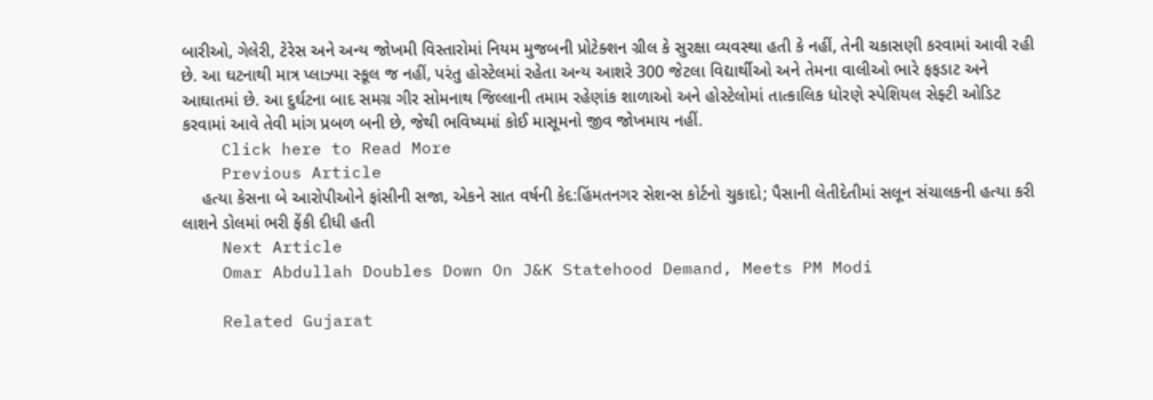બારીઓ, ગેલેરી, ટેરેસ અને અન્ય જોખમી વિસ્તારોમાં નિયમ મુજબની પ્રોટેક્શન ગ્રીલ કે સુરક્ષા વ્યવસ્થા હતી કે નહીં, તેની ચકાસણી કરવામાં આવી રહી છે. આ ઘટનાથી માત્ર પ્લાઝ્મા સ્કૂલ જ નહીં, પરંતુ હોસ્ટેલમાં રહેતા અન્ય આશરે 300 જેટલા વિદ્યાર્થીઓ અને તેમના વાલીઓ ભારે ફફડાટ અને આઘાતમાં છે. આ દુર્ઘટના બાદ સમગ્ર ગીર સોમનાથ જિલ્લાની તમામ રહેણાંક શાળાઓ અને હોસ્ટેલોમાં તાત્કાલિક ધોરણે સ્પેશિયલ સેફ્ટી ઓડિટ કરવામાં આવે તેવી માંગ પ્રબળ બની છે, જેથી ભવિષ્યમાં કોઈ માસૂમનો જીવ જોખમાય નહીં.
    Click here to Read More
    Previous Article
    હત્યા કેસના બે આરોપીઓને ફાંસીની સજા, એકને સાત વર્ષની કેદ:હિંમતનગર સેશન્સ કોર્ટનો ચુકાદો; પૈસાની લેતીદેતીમાં સલૂન સંચાલકની હત્યા કરી લાશને ડોલમાં ભરી ફેંકી દીધી હતી
    Next Article
    Omar Abdullah Doubles Down On J&K Statehood Demand, Meets PM Modi

    Related Gujarat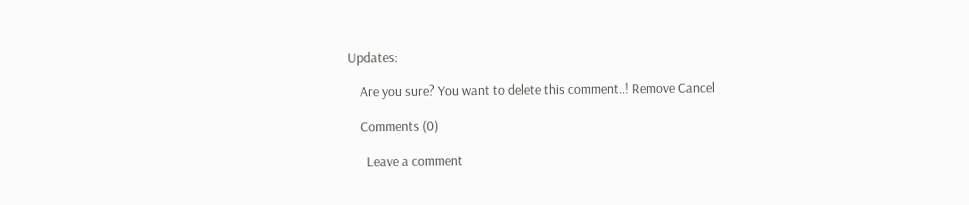Updates:

    Are you sure? You want to delete this comment..! Remove Cancel

    Comments (0)

      Leave a comment